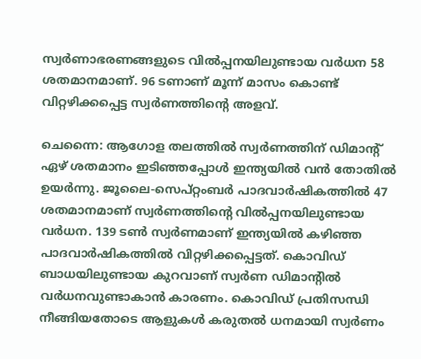സ്വര്‍ണാഭരണങ്ങളുടെ വില്‍പ്പനയിലുണ്ടായ വര്‍ധന 58 ശതമാനമാണ്. 96 ടണാണ് മൂന്ന് മാസം കൊണ്ട് വിറ്റഴിക്കപ്പെട്ട സ്വര്‍ണത്തിന്റെ അളവ്.

ചെന്നൈ: ആഗോള തലത്തില്‍ സ്വര്‍ണത്തിന് ഡിമാന്റ് ഏഴ് ശതമാനം ഇടിഞ്ഞപ്പോള്‍ ഇന്ത്യയില്‍ വന്‍ തോതില്‍ ഉയര്‍ന്നു. ജൂലൈ-സെപ്റ്റംബര്‍ പാദവാര്‍ഷികത്തില്‍ 47 ശതമാനമാണ് സ്വര്‍ണത്തിന്റെ വില്‍പ്പനയിലുണ്ടായ വര്‍ധന. 139 ടണ്‍ സ്വര്‍ണമാണ് ഇന്ത്യയില്‍ കഴിഞ്ഞ പാദവാര്‍ഷികത്തില്‍ വിറ്റഴിക്കപ്പെട്ടത്. കൊവിഡ് ബാധയിലുണ്ടായ കുറവാണ് സ്വര്‍ണ ഡിമാന്റില്‍ വര്‍ധനവുണ്ടാകാന്‍ കാരണം. കൊവിഡ് പ്രതിസന്ധി നീങ്ങിയതോടെ ആളുകള്‍ കരുതല്‍ ധനമായി സ്വര്‍ണം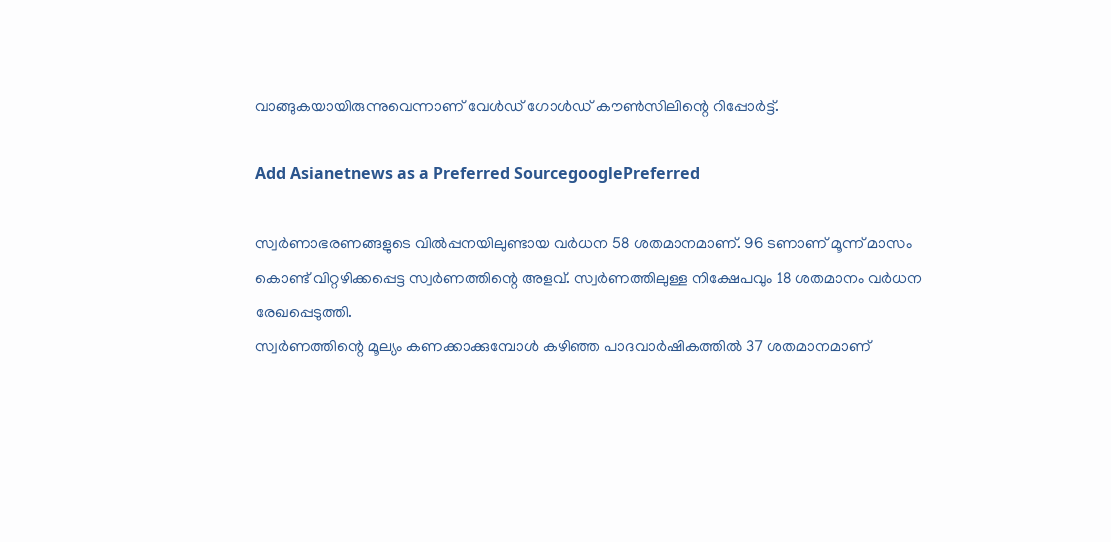വാങ്ങുകയായിരുന്നുവെന്നാണ് വേള്‍ഡ് ഗോള്‍ഡ് കൗണ്‍സിലിന്റെ റിപ്പോര്‍ട്ട്.

Add Asianetnews as a Preferred SourcegooglePreferred

സ്വര്‍ണാഭരണങ്ങളുടെ വില്‍പ്പനയിലുണ്ടായ വര്‍ധന 58 ശതമാനമാണ്. 96 ടണാണ് മൂന്ന് മാസം കൊണ്ട് വിറ്റഴിക്കപ്പെട്ട സ്വര്‍ണത്തിന്റെ അളവ്. സ്വര്‍ണത്തിലുള്ള നിക്ഷേപവും 18 ശതമാനം വര്‍ധന രേഖപ്പെടുത്തി.
സ്വര്‍ണത്തിന്റെ മൂല്യം കണക്കാക്കുമ്പോള്‍ കഴിഞ്ഞ പാദവാര്‍ഷികത്തില്‍ 37 ശതമാനമാണ്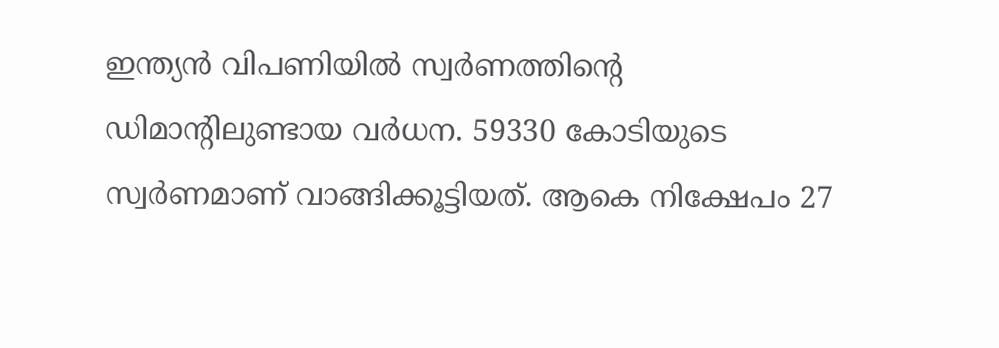ഇന്ത്യന്‍ വിപണിയില്‍ സ്വര്‍ണത്തിന്റെ ഡിമാന്റിലുണ്ടായ വര്‍ധന. 59330 കോടിയുടെ സ്വര്‍ണമാണ് വാങ്ങിക്കൂട്ടിയത്. ആകെ നിക്ഷേപം 27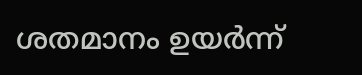ശതമാനം ഉയര്‍ന്ന്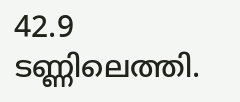42.9 ടണ്ണിലെത്തി.